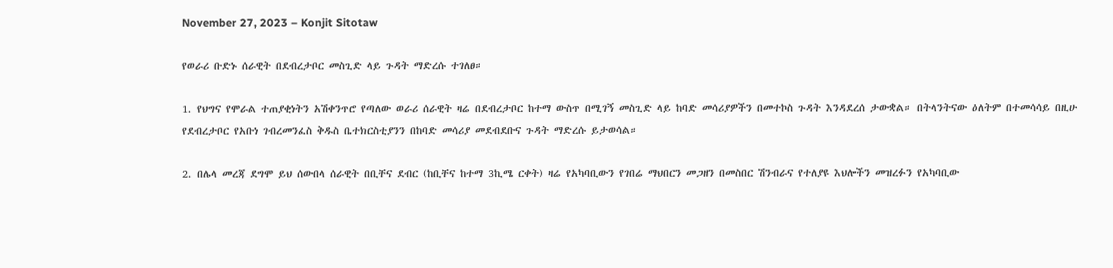November 27, 2023 – Konjit Sitotaw

የወራሪ ቡድኑ ሰራዊት በደብረታቦር መስጊድ ላይ ጉዳት ማድረሱ ተገለፀ።

1. የህግና የሞራል ተጠያቂነትን አሽቀንጥሮ የጣለው ወራሪ ሰራዊት ዛሬ በደብረታቦር ከተማ ውስጥ በሚገኝ መስጊድ ላይ ከባድ መሳሪያዎችን በመተኮስ ጉዳት እንዳደረሰ ታውቋል። በትላንትናው ዕለትም በተመሳሳይ በዚሁ የደብረታቦር የአቡነ ገብረመንፈስ ቅዱስ ቤተክርስቲያንን በከባድ መሳሪያ መደብደቡና ጉዳት ማድረሱ ይታወሳል።

2. በሌላ መረጃ ደግሞ ይህ ሰውበላ ሰራዊት በቢቸና ደብር (ከቢቸና ከተማ 3ኪሜ ርቀት) ዛሬ የአካባቢውን የገበሬ ማህበርን መጋዘን በመስበር ሽንብራና የተለያዩ እህሎችን መዝረፉን የአካባቢው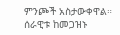ምንጮች አስታውቀዋል። ሰራዊቱ ከመጋዝኑ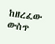ከዘረፈው ውስጥ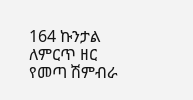164 ኩንታል ለምርጥ ዘር የመጣ ሽምብራ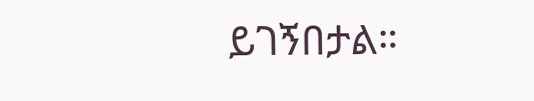ይገኝበታል።